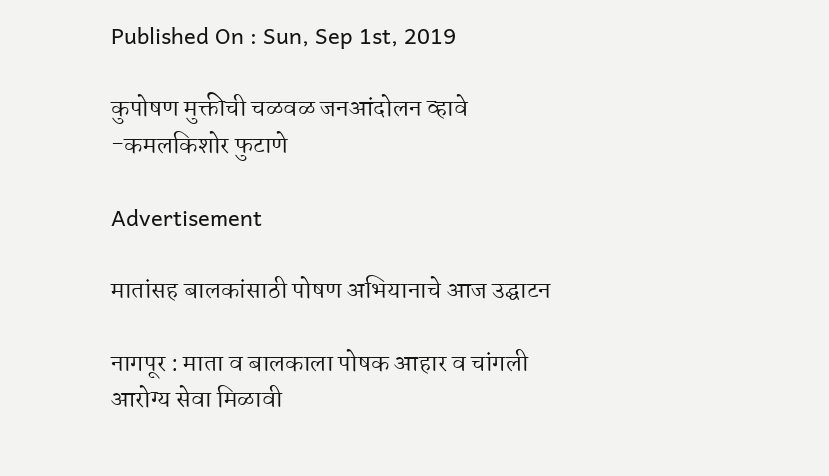Published On : Sun, Sep 1st, 2019

कुपोषण मुक्तीची चळवळ जनआंदोलन व्हावे -कमलकिशोर फुटाणे

Advertisement

मातांसह बालकांसाठी पोषण अभियानाचे आज उद्घाटन

नागपूर : माता व बालकाला पोषक आहार व चांगली आरोग्य सेवा मिळावी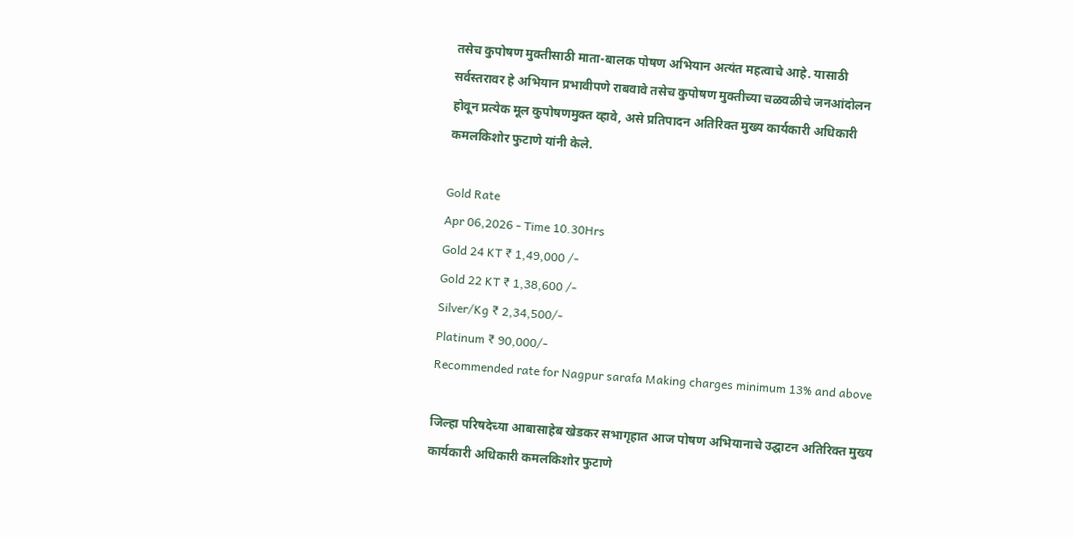तसेच कुपोषण मुक्तीसाठी माता-बालक पोषण अभियान अत्यंत महत्वाचे आहे. यासाठी सर्वस्तरावर हे अभियान प्रभावीपणे राबवावे तसेच कुपोषण मुक्तीच्या चळवळीचे जनआंदोलन होवून प्रत्येक मूल कुपोषणमुक्त व्हावे, असे प्रतिपादन अतिरिक्त मुख्य कार्यकारी अधिकारी कमलकिशोर फुटाणे यांनी केले.

Gold Rate
Apr 06,2026 - Time 10.30Hrs
Gold 24 KT ₹ 1,49,000 /-
Gold 22 KT ₹ 1,38,600 /-
Silver/Kg ₹ 2,34,500/-
Platinum ₹ 90,000/-
Recommended rate for Nagpur sarafa Making charges minimum 13% and above

जिल्हा परिषदेच्या आबासाहेब खेडकर सभागृहात आज पोषण अभियानाचे उद्घाटन अतिरिक्त मुख्य कार्यकारी अधिकारी कमलकिशोर फुटाणे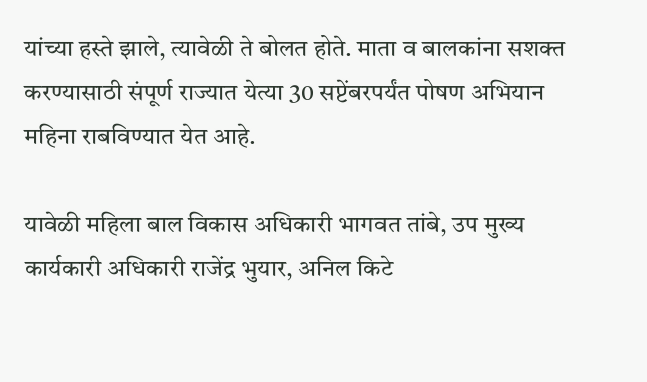यांच्या हस्ते झाले, त्यावेळी ते बोलत होते. माता व बालकांना सशक्त करण्यासाठी संपूर्ण राज्यात येत्या 30 सप्टेंबरपर्यंत पोषण अभियान महिना राबविण्यात येत आहे.

यावेळी महिला बाल विकास अधिकारी भागवत तांबे, उप मुख्य कार्यकारी अधिकारी राजेंद्र भुयार, अनिल किटे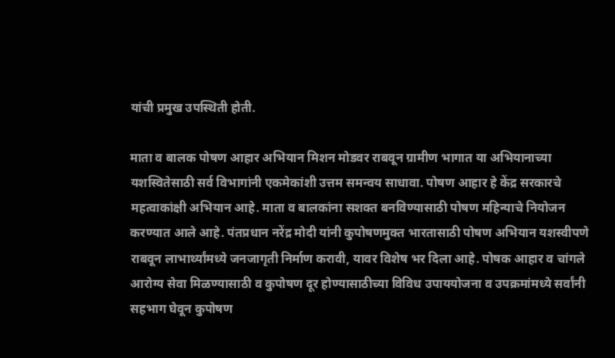यांची प्रमुख उपस्थिती होती.

माता व बालक पोषण आहार अभियान मिशन मोडवर राबवून ग्रामीण भागात या अभियानाच्या यशस्वितेसाठी सर्व विभागांनी एकमेकांशी उत्तम समन्वय साधावा. पोषण आहार हे केंद्र सरकारचे महत्वाकांक्षी अभियान आहे. माता व बालकांना सशक्त बनविण्यासाठी पोषण महिन्याचे नियोजन करण्यात आले आहे. पंतप्रधान नरेंद्र मोदी यांनी कुपोषणमुक्त भारतासाठी पोषण अभियान यशस्वीपणे राबवून लाभार्थ्यांमध्ये जनजागृती निर्माण करावी, यावर विशेष भर दिला आहे. पोषक आहार व चांगले आरोग्य सेवा मिळण्यासाठी व कुपोषण दूर होण्यासाठीच्या विविध उपाययोजना व उपक्रमांमध्ये सर्वांनी सहभाग घेवून कुपोषण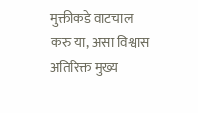मुक्तीकडे वाटचाल करु या, असा विश्वास अतिरिक्त मुख्य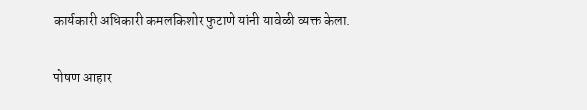कार्यकारी अधिकारी कमलकिशोर फुटाणे यांनी यावेळी व्यक्त केला.

पोषण आहार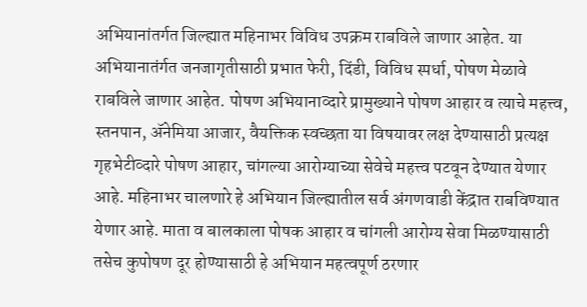अभियानांतर्गत जिल्ह्यात महिनाभर विविध उपक्रम राबविले जाणार आहेत. या अभियानातंर्गत जनजागृतीसाठी प्रभात फेरी, दिंडी, विविध स्पर्धा, पोषण मेळावे राबविले जाणार आहेत. पोषण अभियानाव्दारे प्रामुख्याने पोषण आहार व त्याचे महत्त्व, स्तनपान, ॲनेमिया आजार, वैयक्तिक स्वच्छता या विषयावर लक्ष देण्यासाठी प्रत्यक्ष गृहभेटीव्दारे पोषण आहार, चांगल्या आरोग्याच्या सेवेचे महत्त्व पटवून देण्यात येणार आहे. महिनाभर चालणारे हे अभियान जिल्ह्यातील सर्व अंगणवाडी केंद्रात राबविण्यात येणार आहे. माता व बालकाला पोषक आहार व चांगली आरोग्य सेवा मिळण्यासाठी तसेच कुपोषण दूर होण्यासाठी हे अभियान महत्वपूर्ण ठरणार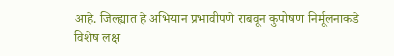आहे. जिल्ह्यात हे अभियान प्रभावीपणे राबवून कुपोषण निर्मूलनाकडे विशेष लक्ष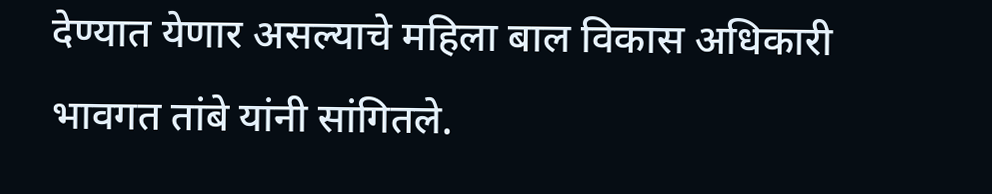देण्यात येणार असल्याचे महिला बाल विकास अधिकारी भावगत तांबे यांनी सांगितले.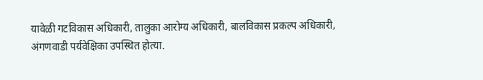यावेळी गटविकास अधिकारी, तालुका आरोग्‍य अधिकारी, बालविकास प्रकल्प अधिकारी, अंगणवाडी पर्यवेक्षिका उपस्थित होत्या.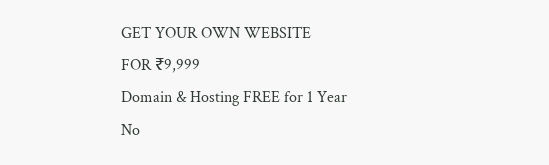GET YOUR OWN WEBSITE
FOR ₹9,999
Domain & Hosting FREE for 1 Year
No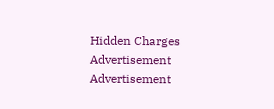Hidden Charges
Advertisement
Advertisement